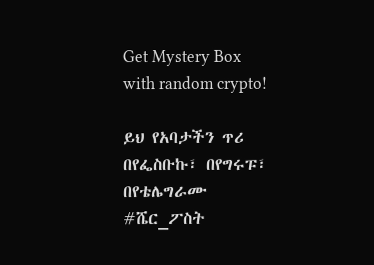Get Mystery Box with random crypto!

ይህ የአባታችን ጥሪ በየፌስቡኩ፣ በየግሩፑ፣ በየቴሌግራሙ #ሼር_ፖስት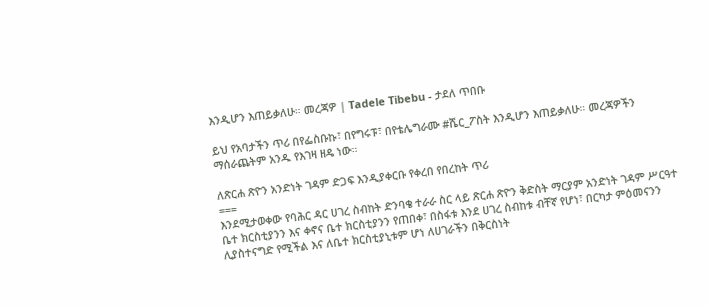እንዲሆን እጠይቃለሁ። መረጃዎ | Tadele Tibebu - ታደለ ጥበቡ

ይህ የአባታችን ጥሪ በየፌስቡኩ፣ በየግሩፑ፣ በየቴሌግራሙ #ሼር_ፖስት እንዲሆን እጠይቃለሁ። መረጃዎችን ማሰራጨትም አንዱ የእገዛ ዘዴ ነው።

ለጽርሐ ጽዮን አንድነት ገዳም ድጋፍ እንዲያቀርቡ የቀረበ የበረከት ጥሪ
===
እንደሚታወቀው የባሕር ዳር ሀገረ ስብከት ድንባቄ ተራራ ስር ላይ ጽርሐ ጽዮን ቅድስት ማርያም አንድነት ገዳም ሥርዓተ ቤተ ክርስቲያንን እና ቀኖና ቤተ ክርስቲያንን የጠበቀ፣ በስፋቱ እንደ ሀገረ ስብከቱ ብቸኛ የሆነ፣ በርካታ ምዕመናንን ሊያስተናግድ የሚችል እና ለቤተ ክርስቲያኒቱም ሆነ ለሀገራችን በቅርስነት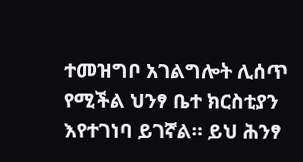ተመዝግቦ አገልግሎት ሊሰጥ የሚችል ህንፃ ቤተ ክርስቲያን እየተገነባ ይገኛል። ይህ ሕንፃ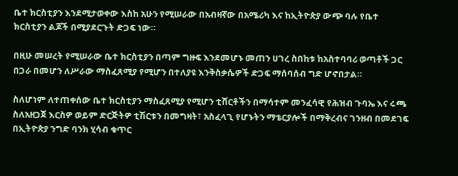ቤተ ክርስቲያን እንደሚታወቀው እስከ አሁን የሚሠራው በአብዛኛው በአሜሪካ እና ከኢትዮጵያ ውጭ ባሉ የቤተ ክርስቲያን ልጆች በሚያደርጉት ድጋፍ ነው።

በዚሁ መሠረት የሚሠራው ቤተ ክርስቲያን በጣም ግዙፍ እንደመሆኑ መጠን ሀገረ ስበከቱ ከአስተባባሪ ወጣቶች ጋር በጋራ በመሆን ለሥራው ማስፈጸሚያ የሚሆን በተለያዩ እንቅስቃሴዎች ድጋፍ ማሰባሰብ ግድ ሆኖበታል።

ስለሆነም ለተጠቀሰው ቤተ ክርስቲያን ማስፈጸሚያ የሚሆን ቲሸርቶችን በማሳተም መንፈሳዊ የሕዝብ ጉባኤ እና ሩጫ ስለአዘጋጀ እርስዎ ወይም ድርጅትዎ ቲሽርቱን በመግዛት፣ አስፈላጊ የሆኑትን ማቴርያሎች በማቅረብና ገንዘብ በመደገፍ በኢትዮጵያ ንግድ ባንክ ሂሳብ ቁጥር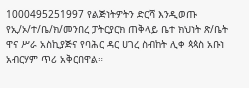1000495251997 የልጅነትዎትን ድርሻ እንዲወጡ የኢ/ኦ/ተ/ቤ/ክ/መንበረ ፓትርያርክ ጠቅላይ ቤተ ክህነት ጽ/ቤት ዋና ሥራ አስኪያጅና የባሕር ዳር ሀገረ ስብከት ሊቀ ጳጳስ አቡነ አብርሃም ጥሪ አቅርበዋል።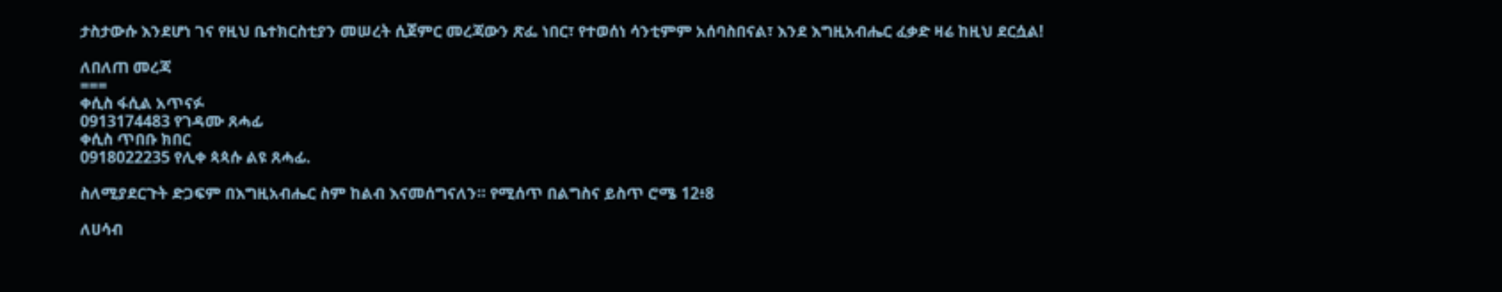ታስታውሱ እንደሆነ ገና የዚህ ቤተክርስቲያን መሠረት ሲጀምር መረጃውን ጽፌ ነበር፣ የተወሰነ ሳንቲምም አሰባስበናል፣ እንደ እግዚአብሔር ፈቃድ ዛሬ ከዚህ ደርሷል!

ለበለጠ መረጃ
===
ቀሲስ ፋሲል አጥናፉ
0913174483 የገዳሙ ጸሓፊ
ቀሲስ ጥበቡ ክበር
0918022235 የሊቀ ጳጳሱ ልዩ ጸሓፊ.

ስለሚያደርጉት ድጋፍም በእግዚአብሔር ስም ከልብ እናመሰግናለን። የሚሰጥ በልግስና ይስጥ ሮሜ 12፥8

ለሀሳብ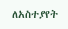ለአስተያየት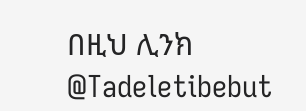በዚህ ሊንክ
@Tadeletibebut